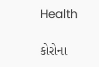Health

કોરોના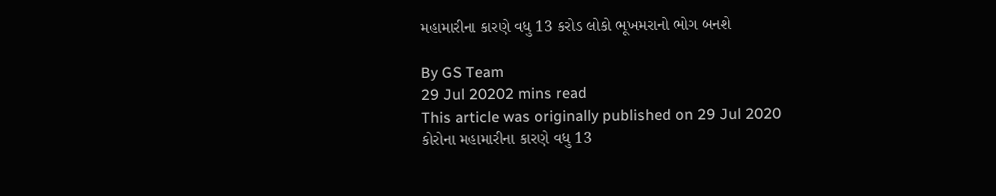મહામારીના કારણે વધુ 13 કરોડ લોકો ભૂખમરાનો ભોગ બનશે

By GS Team
29 Jul 20202 mins read
This article was originally published on 29 Jul 2020
કોરોના મહામારીના કારણે વધુ 13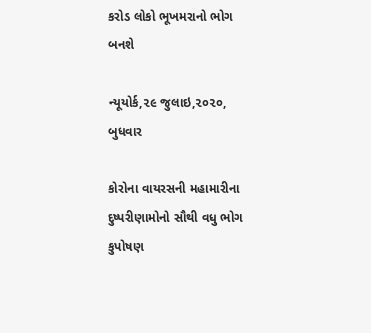કરોડ લોકો ભૂખમરાનો ભોગ બનશે

ન્યૂયોર્ક,૨૯ જુલાઇ,૨૦૨૦, બુધવાર

કોરોના વાયરસની મહામારીના દુષ્પરીણામોનો સૌથી વધુ ભોગ કુપોષણ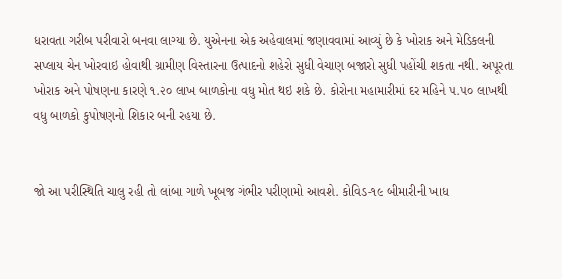ધરાવતા ગરીબ પરીવારો બનવા લાગ્યા છે. યુએનના એક અહેવાલમાં જણાવવામાં આવ્યું છે કે ખોરાક અને મેડિકલની સપ્લાય ચેન ખોરવાઇ હોવાથી ગ્રામીણ વિસ્તારના ઉત્પાદનો શહેરો સુધી વેચાણ બજારો સુધી પહોંચી શકતા નથી. અપૂરતા ખોરાક અને પોષણના કારણે ૧.૨૦ લાખ બાળકોના વધુ મોત થઇ શકે છે. કોરોના મહામારીમાં દર મહિને ૫.૫૦ લાખથી વધુ બાળકો કુપોષણનો શિકાર બની રહયા છે.


જો આ પરીસ્થિતિ ચાલુ રહી તો લાંબા ગાળે ખૂબજ ગંભીર પરીણામો આવશે. કોવિડ-૧૯ બીમારીની ખાધ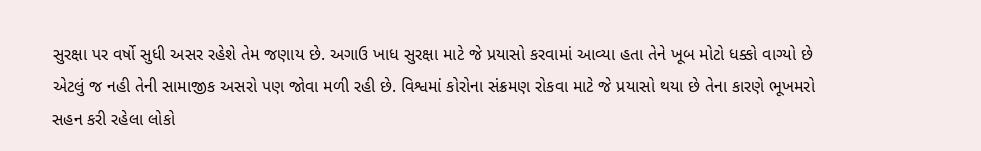સુરક્ષા પર વર્ષો સુધી અસર રહેશે તેમ જણાય છે. અગાઉ ખાધ સુરક્ષા માટે જે પ્રયાસો કરવામાં આવ્યા હતા તેને ખૂબ મોટો ધક્કો વાગ્યો છે એટલું જ નહી તેની સામાજીક અસરો પણ જોવા મળી રહી છે. વિશ્વમાં કોરોના સંક્રમણ રોકવા માટે જે પ્રયાસો થયા છે તેના કારણે ભૂખમરો સહન કરી રહેલા લોકો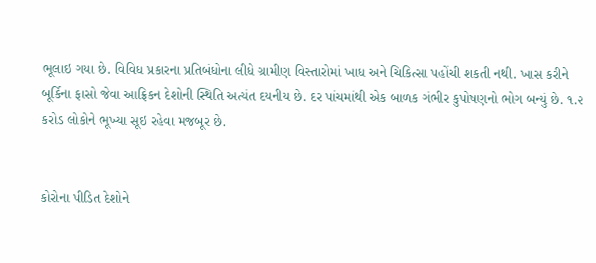ભૂલાઇ ગયા છે. વિવિધ પ્રકારના પ્રતિબંધોના લીધે ગ્રામીણ વિસ્તારોમાં ખાધ અને ચિકિત્સા પહોંચી શકતી નથી. ખાસ કરીને બૂર્કિના ફાસો જેવા આફ્રિકન દેશોની સ્થિતિ અત્યંત દયનીય છે. દર પાંચમાંથી એક બાળક ગંભીર કુપોષણનો ભોગ બન્યું છે. ૧.૨ કરોડ લોકોને ભૂખ્યા સૂઇ રહેવા મજબૂર છે.


કોરોના પીડિત દેશોને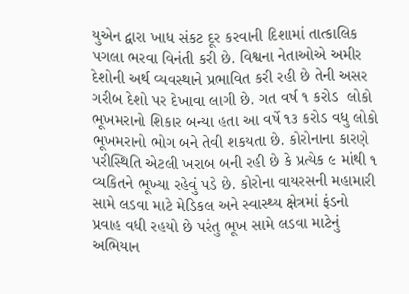યુએન દ્વારા ખાધ સંકટ દૂર કરવાની દિશામાં તાત્કાલિક પગલા ભરવા વિનંતી કરી છે. વિશ્વના નેતાઓએ અમીર દેશોની અર્થ વ્યવસ્થાને પ્રભાવિત કરી રહી છે તેની અસર ગરીબ દેશો પર દેખાવા લાગી છે. ગત વર્ષ ૧ કરોડ  લોકો ભૂખમરાનો શિકાર બન્યા હતા આ વર્ષે ૧૩ કરોડ વધુ લોકો ભૂખમરાનો ભોગ બને તેવી શકયતા છે. કોરોનાના કારણે પરીસ્થિતિ એટલી ખરાબ બની રહી છે કે પ્રત્યેક ૯ માંથી ૧ વ્યકિતને ભૂખ્યા રહેવું પડે છે. કોરોના વાયરસની મહામારી સામે લડવા માટે મેડિકલ અને સ્વાસ્થ્ય ક્ષેત્રમાં ફંડનો પ્રવાહ વધી રહયો છે પરંતુ ભૂખ સામે લડવા માટેનું અભિયાન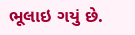ભૂલાઇ ગયું છે.